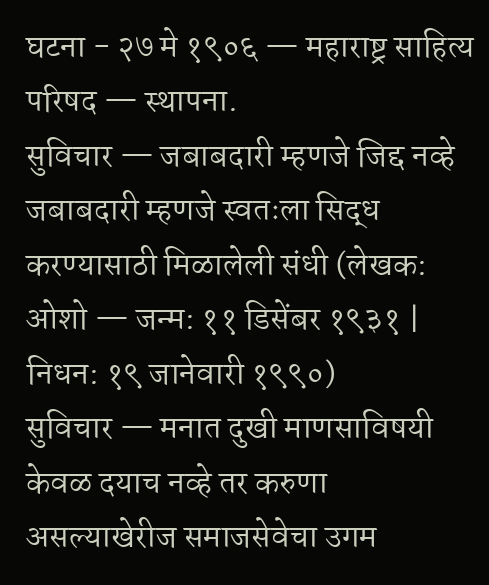घटना - २७ मे १९०६ — महाराष्ट्र साहित्य परिषद — स्थापना.
सुविचार — जबाबदारी म्हणजे जिद्द नव्हे जबाबदारी म्हणजे स्वतःला सिद्ध करण्यासाठी मिळालेली संधी (लेखक: ओशो — जन्म: ११ डिसेंबर १९३१ | निधन: १९ जानेवारी १९९०)
सुविचार — मनात दुखी माणसाविषयी केवळ दयाच नव्हे तर करुणा असल्याखेरीज समाजसेवेचा उगम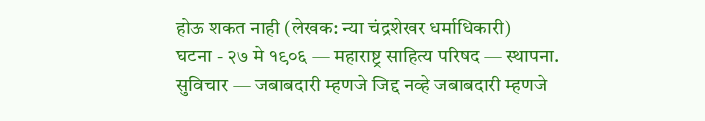होऊ शकत नाही (लेखक: न्या चंद्रशेखर धर्माधिकारी)
घटना - २७ मे १९०६ — महाराष्ट्र साहित्य परिषद — स्थापना.
सुविचार — जबाबदारी म्हणजे जिद्द नव्हे जबाबदारी म्हणजे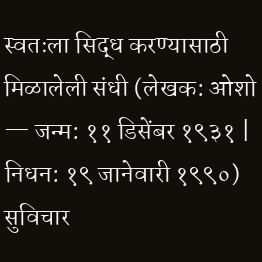स्वतःला सिद्ध करण्यासाठी मिळालेली संधी (लेखक: ओशो — जन्म: ११ डिसेंबर १९३१ | निधन: १९ जानेवारी १९९०)
सुविचार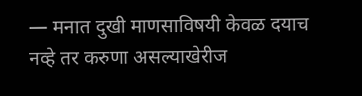— मनात दुखी माणसाविषयी केवळ दयाच नव्हे तर करुणा असल्याखेरीज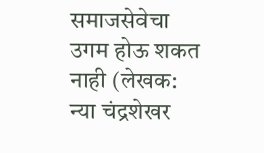समाजसेवेचा उगम होऊ शकत नाही (लेखक: न्या चंद्रशेखर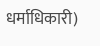धर्माधिकारी)